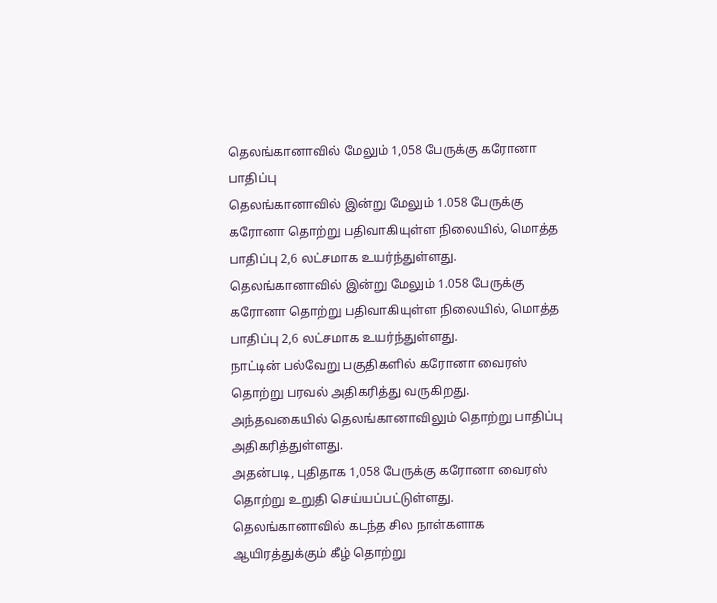தெலங்கானாவில் மேலும் 1,058 பேருக்கு கரோனா பாதிப்பு
தெலங்கானாவில் இன்று மேலும் 1.058 பேருக்கு கரோனா தொற்று பதிவாகியுள்ள நிலையில், மொத்த பாதிப்பு 2,6 லட்சமாக உயர்ந்துள்ளது.
தெலங்கானாவில் இன்று மேலும் 1.058 பேருக்கு கரோனா தொற்று பதிவாகியுள்ள நிலையில், மொத்த பாதிப்பு 2,6 லட்சமாக உயர்ந்துள்ளது.
நாட்டின் பல்வேறு பகுதிகளில் கரோனா வைரஸ் தொற்று பரவல் அதிகரித்து வருகிறது. அந்தவகையில் தெலங்கானாவிலும் தொற்று பாதிப்பு அதிகரித்துள்ளது.
அதன்படி, புதிதாக 1,058 பேருக்கு கரோனா வைரஸ் தொற்று உறுதி செய்யப்பட்டுள்ளது. தெலங்கானாவில் கடந்த சில நாள்களாக ஆயிரத்துக்கும் கீழ் தொற்று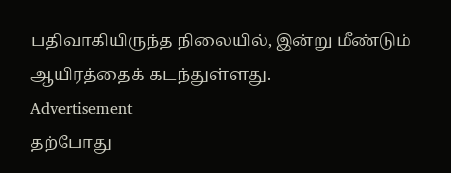பதிவாகியிருந்த நிலையில், இன்று மீண்டும் ஆயிரத்தைக் கடந்துள்ளது.
Advertisement
தற்போது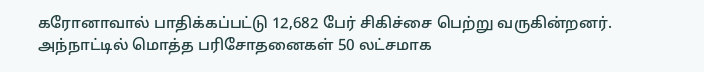கரோனாவால் பாதிக்கப்பட்டு 12,682 பேர் சிகிச்சை பெற்று வருகின்றனர். அந்நாட்டில் மொத்த பரிசோதனைகள் 50 லட்சமாக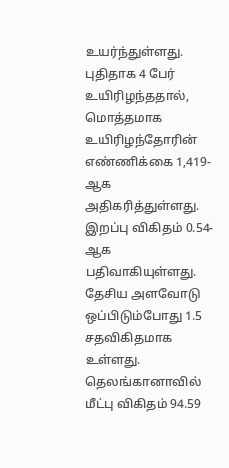உயர்ந்துள்ளது.
புதிதாக 4 பேர் உயிரிழந்ததால், மொத்தமாக உயிரிழந்தோரின் எண்ணிக்கை 1,419-ஆக அதிகரித்துள்ளது. இறப்பு விகிதம் 0.54-ஆக பதிவாகியுள்ளது. தேசிய அளவோடு ஒப்பிடும்போது 1.5 சதவிகிதமாக உள்ளது. தெலங்கானாவில் மீட்பு விகிதம் 94.59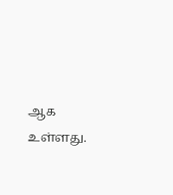ஆக உள்ளது.